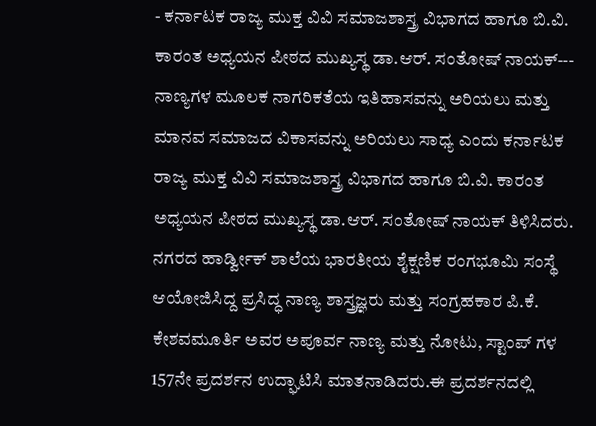- ಕರ್ನಾಟಕ ರಾಜ್ಯ ಮುಕ್ತ ವಿವಿ ಸಮಾಜಶಾಸ್ತ್ರ ವಿಭಾಗದ ಹಾಗೂ ಬಿ.ವಿ. ಕಾರಂತ ಅಧ್ಯಯನ ಪೀಠದ ಮುಖ್ಯಸ್ಥ ಡಾ.ಆರ್. ಸಂತೋಷ್ ನಾಯಕ್---
ನಾಣ್ಯಗಳ ಮೂಲಕ ನಾಗರಿಕತೆಯ ಇತಿಹಾಸವನ್ನು ಅರಿಯಲು ಮತ್ತು ಮಾನವ ಸಮಾಜದ ವಿಕಾಸವನ್ನು ಅರಿಯಲು ಸಾಧ್ಯ ಎಂದು ಕರ್ನಾಟಕ ರಾಜ್ಯ ಮುಕ್ತ ವಿವಿ ಸಮಾಜಶಾಸ್ತ್ರ ವಿಭಾಗದ ಹಾಗೂ ಬಿ.ವಿ. ಕಾರಂತ ಅಧ್ಯಯನ ಪೀಠದ ಮುಖ್ಯಸ್ಥ ಡಾ.ಆರ್. ಸಂತೋಷ್ ನಾಯಕ್ ತಿಳಿಸಿದರು.
ನಗರದ ಹಾರ್ಡ್ವೀಕ್ ಶಾಲೆಯ ಭಾರತೀಯ ಶೈಕ್ಷಣಿಕ ರಂಗಭೂಮಿ ಸಂಸ್ಥೆ ಆಯೋಜಿಸಿದ್ದ ಪ್ರಸಿದ್ಧ ನಾಣ್ಯ ಶಾಸ್ತ್ರಜ್ಞರು ಮತ್ತು ಸಂಗ್ರಹಕಾರ ಪಿ.ಕೆ. ಕೇಶವಮೂರ್ತಿ ಅವರ ಅಪೂರ್ವ ನಾಣ್ಯ ಮತ್ತು ನೋಟು, ಸ್ಟಾಂಪ್ ಗಳ 157ನೇ ಪ್ರದರ್ಶನ ಉದ್ಘಾಟಿಸಿ ಮಾತನಾಡಿದರು.ಈ ಪ್ರದರ್ಶನದಲ್ಲಿ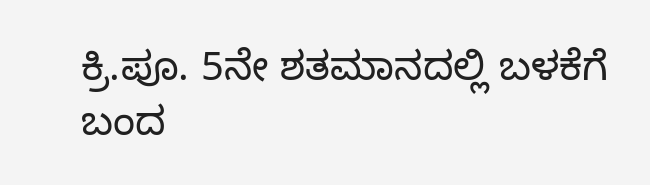ಕ್ರಿ.ಪೂ. 5ನೇ ಶತಮಾನದಲ್ಲಿ ಬಳಕೆಗೆ ಬಂದ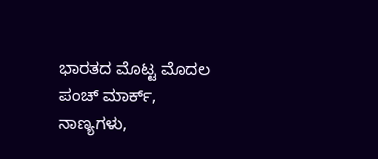ಭಾರತದ ಮೊಟ್ಟ ಮೊದಲ ಪಂಚ್ ಮಾರ್ಕ್, ನಾಣ್ಯಗಳು,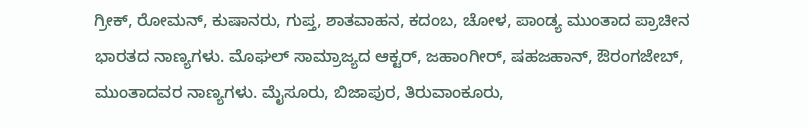ಗ್ರೀಕ್, ರೋಮನ್, ಕುಷಾನರು, ಗುಪ್ತ, ಶಾತವಾಹನ, ಕದಂಬ, ಚೋಳ, ಪಾಂಡ್ಯ ಮುಂತಾದ ಪ್ರಾಚೀನ ಭಾರತದ ನಾಣ್ಯಗಳು. ಮೊಘಲ್ ಸಾಮ್ರಾಜ್ಯದ ಆಕ್ಟರ್, ಜಹಾಂಗೀರ್, ಷಹಜಹಾನ್, ಔರಂಗಜೇಬ್, ಮುಂತಾದವರ ನಾಣ್ಯಗಳು. ಮೈಸೂರು, ಬಿಜಾಪುರ, ತಿರುವಾಂಕೂರು,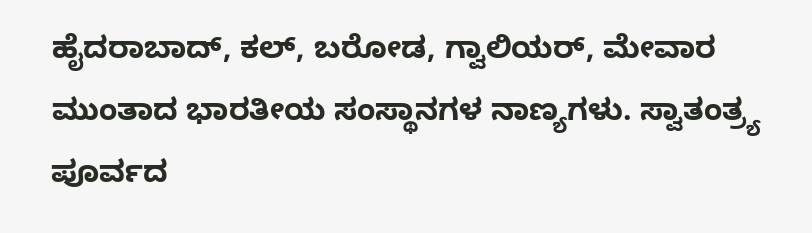ಹೈದರಾಬಾದ್, ಕಲ್, ಬರೋಡ, ಗ್ವಾಲಿಯರ್, ಮೇವಾರ ಮುಂತಾದ ಭಾರತೀಯ ಸಂಸ್ಥಾನಗಳ ನಾಣ್ಯಗಳು. ಸ್ವಾತಂತ್ರ್ಯ ಪೂರ್ವದ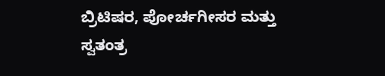ಬ್ರಿಟಿಷರ, ಪೋರ್ಚಗೀಸರ ಮತ್ತು ಸ್ವತಂತ್ರ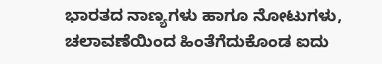ಭಾರತದ ನಾಣ್ಯಗಳು ಹಾಗೂ ನೋಟುಗಳು, ಚಲಾವಣೆಯಿಂದ ಹಿಂತೆಗೆದುಕೊಂಡ ಐದು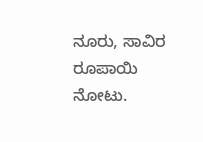ನೂರು, ಸಾವಿರ ರೂಪಾಯಿ ನೋಟು.